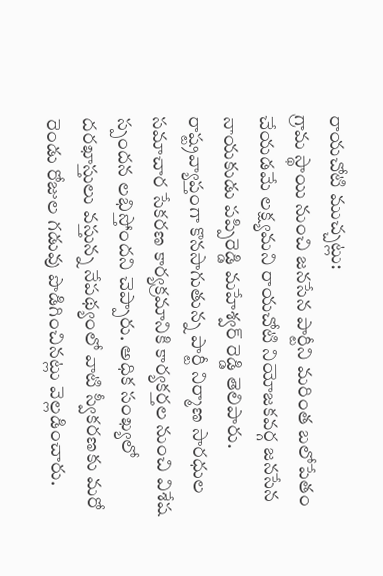రాయచోటి ముచ్చట్లు:
గ్రామ స్థాయి నుంచి జనసేన పార్టీని మరింత బలోపేతం చేయడమే లక్ష్యమని రాయచోటి నియోజకవర్గ జనసేన నాయకుడు పప్పిరెడ్డి మహేశ్వర్ రెడ్డి తెలిపారు. రాష్ట్రవ్యాప్తంగా కొనసాగుతున్న పార్టీ నిర్మాణ సారధుల సమాచార సేకరణ కార్యక్రమానికి కార్యకర్తల నుంచి విశేష స్పందన లభిస్తోందని చెప్పారు. అధిక సంఖ్యలో దరఖాస్తులు వస్తున్న నేపథ్యంలో వాటి స్వీకరణకు మరో రెండు రోజుల గడువు పొడిగించినట్లు వెల్లడించారు.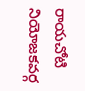రాయచోటి నియోజకవర్గ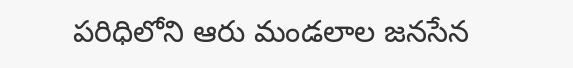పరిధిలోని ఆరు మండలాల జనసేన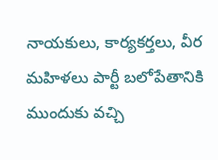నాయకులు, కార్యకర్తలు, వీర మహిళలు పార్టీ బలోపేతానికి ముందుకు వచ్చి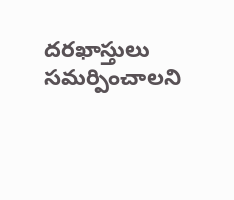దరఖాస్తులు సమర్పించాలని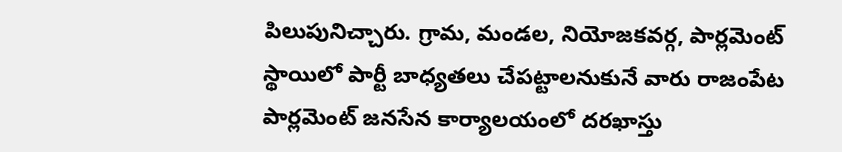పిలుపునిచ్చారు. గ్రామ, మండల, నియోజకవర్గ, పార్లమెంట్ స్థాయిలో పార్టీ బాధ్యతలు చేపట్టాలనుకునే వారు రాజంపేట పార్లమెంట్ జనసేన కార్యాలయంలో దరఖాస్తు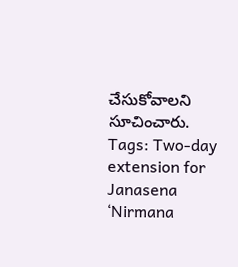చేసుకోవాలని సూచించారు.
Tags: Two-day extension for Janasena ‘Nirmana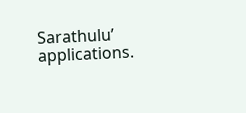Sarathulu’ applications.